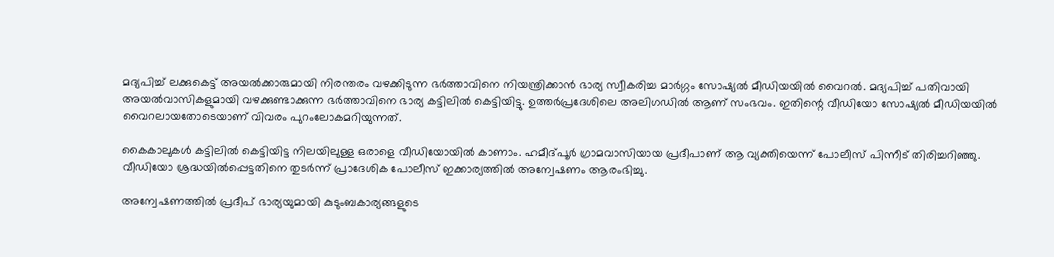മദ്യപിച്ച് ലക്കുകെട്ട് അയൽക്കാരുമായി നിരന്തരം വഴക്കിടുന്ന ഭർത്താവിനെ നിയന്ത്രിക്കാൻ ഭാര്യ സ്വീകരിച്ച മാർഗ്ഗം സോഷ്യൽ മീഡിയയിൽ വൈറൽ. മദ്യപിച്ച് പതിവായി അയൽവാസികളുമായി വഴക്കുണ്ടാക്കുന്ന ഭർത്താവിനെ ഭാര്യ കട്ടിലിൽ കെട്ടിയിട്ടു. ഉത്തർപ്രദേശിലെ അലിഗഡിൽ ആണ് സംഭവം. ഇതിന്റെ വീഡിയോ സോഷ്യൽ മീഡിയയിൽ വൈറലായതോടെയാണ് വിവരം പുറംലോകമറിയുന്നത്.

കൈകാലുകൾ കട്ടിലിൽ കെട്ടിയിട്ട നിലയിലുള്ള ഒരാളെ വീഡിയോയിൽ കാണാം. ഹമീദ്പൂർ ഗ്രാമവാസിയായ പ്രദീപാണ് ആ വ്യക്തിയെന്ന് പോലീസ് പിന്നീട് തിരിച്ചറിഞ്ഞു. വീഡിയോ ശ്രദ്ധയിൽപ്പെട്ടതിനെ തുടർന്ന് പ്രാദേശിക പോലീസ് ഇക്കാര്യത്തിൽ അന്വേഷണം ആരംഭിച്ചു.

അന്വേഷണത്തിൽ പ്രദീപ് ഭാര്യയുമായി കുടുംബകാര്യങ്ങളുടെ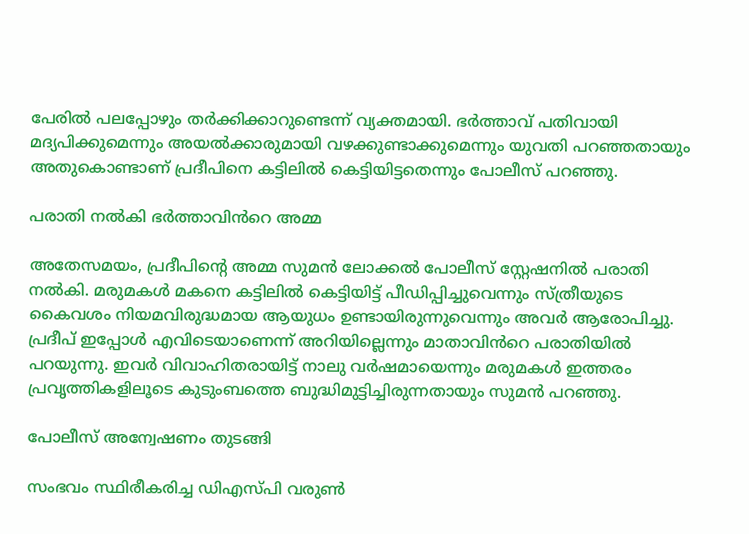പേരിൽ പലപ്പോഴും തർക്കിക്കാറുണ്ടെന്ന് വ്യക്തമായി. ഭർത്താവ് പതിവായി മദ്യപിക്കുമെന്നും അയൽക്കാരുമായി വഴക്കുണ്ടാക്കുമെന്നും യുവതി പറഞ്ഞതായും അതുകൊണ്ടാണ് പ്രദീപിനെ കട്ടിലിൽ കെട്ടിയിട്ടതെന്നും പോലീസ് പറഞ്ഞു.

പരാതി നൽകി ഭർത്താവിൻറെ അമ്മ

അതേസമയം, പ്രദീപിന്റെ അമ്മ സുമൻ ലോക്കൽ പോലീസ് സ്റ്റേഷനിൽ പരാതി നൽകി. മരുമകൾ മകനെ കട്ടിലിൽ കെട്ടിയിട്ട് പീഡിപ്പിച്ചുവെന്നും സ്ത്രീയുടെ കൈവശം നിയമവിരുദ്ധമായ ആയുധം ഉണ്ടായിരുന്നുവെന്നും അവർ ആരോപിച്ചു. പ്രദീപ് ഇപ്പോൾ എവിടെയാണെന്ന് അറിയില്ലെന്നും മാതാവിൻറെ പരാതിയിൽ പറയുന്നു. ഇവർ വിവാഹിതരായിട്ട് നാലു വർഷമായെന്നും മരുമകൾ ഇത്തരം പ്രവൃത്തികളിലൂടെ കുടുംബത്തെ ബുദ്ധിമുട്ടിച്ചിരുന്നതായും സുമൻ പറഞ്ഞു.

പോലീസ് അന്വേഷണം തുടങ്ങി

സംഭവം സ്ഥിരീകരിച്ച ഡിഎസ്പി വരുൺ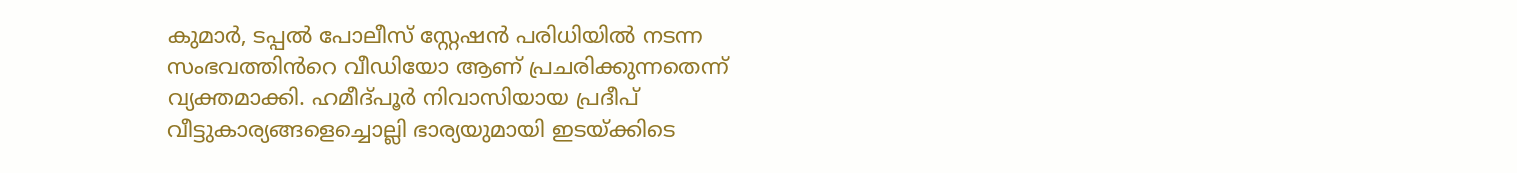കുമാർ, ടപ്പൽ പോലീസ് സ്റ്റേഷൻ പരിധിയിൽ നടന്ന സംഭവത്തിൻറെ വീഡിയോ ആണ് പ്രചരിക്കുന്നതെന്ന് വ്യക്തമാക്കി. ഹമീദ്പൂർ നിവാസിയായ പ്രദീപ് വീട്ടുകാര്യങ്ങളെച്ചൊല്ലി ഭാര്യയുമായി ഇടയ്ക്കിടെ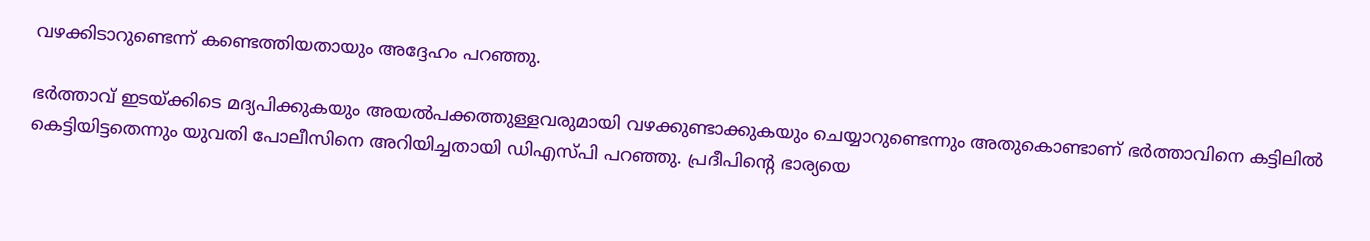വഴക്കിടാറുണ്ടെന്ന് കണ്ടെത്തിയതായും അദ്ദേഹം പറഞ്ഞു.

ഭർത്താവ് ഇടയ്ക്കിടെ മദ്യപിക്കുകയും അയൽപക്കത്തുള്ളവരുമായി വഴക്കുണ്ടാക്കുകയും ചെയ്യാറുണ്ടെന്നും അതുകൊണ്ടാണ് ഭർത്താവിനെ കട്ടിലിൽ കെട്ടിയിട്ടതെന്നും യുവതി പോലീസിനെ അറിയിച്ചതായി ഡിഎസ്പി പറഞ്ഞു. പ്രദീപിന്റെ ഭാര്യയെ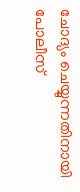ചോദ്യം ചെയ്യുന്നതിനായി പോലീസ്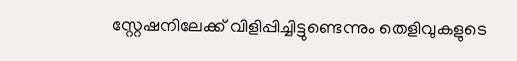സ്റ്റേഷനിലേക്ക് വിളിപ്പിച്ചിട്ടുണ്ടെന്നും തെളിവുകളുടെ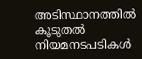അടിസ്ഥാനത്തിൽ കൂടുതൽ നിയമനടപടികൾ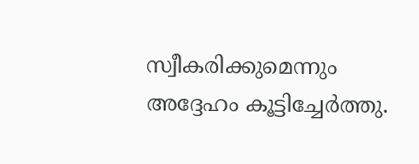സ്വീകരിക്കുമെന്നും അദ്ദേഹം കൂട്ടിച്ചേർത്തു.